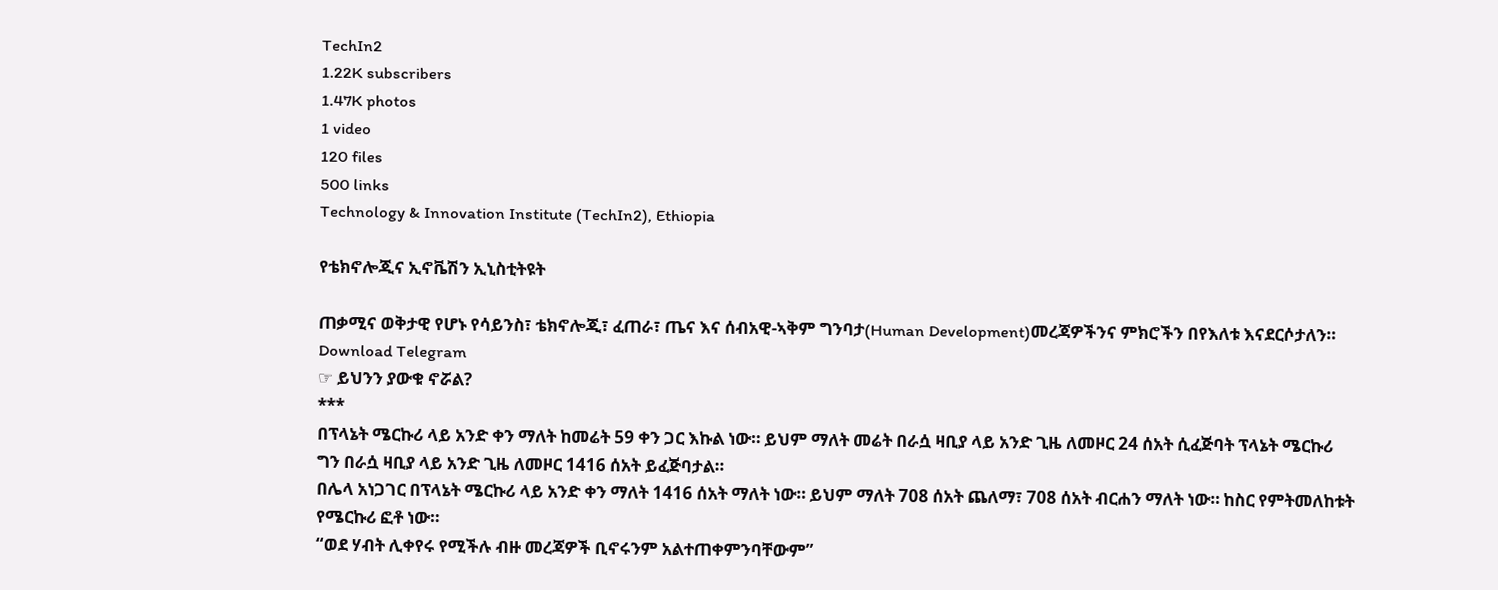TechIn2
1.22K subscribers
1.47K photos
1 video
120 files
500 links
Technology & Innovation Institute (TechIn2), Ethiopia

የቴክኖሎጂና ኢኖቬሽን ኢኒስቲትዩት

ጠቃሚና ወቅታዊ የሆኑ የሳይንስ፣ ቴክኖሎጂ፣ ፈጠራ፣ ጤና እና ሰብአዊ-ኣቅም ግንባታ(Human Development)መረጃዎችንና ምክሮችን በየእለቱ እናደርሶታለን።
Download Telegram
☞ ይህንን ያውቁ ኖሯል?
***
በፕላኔት ሜርኩሪ ላይ አንድ ቀን ማለት ከመሬት 59 ቀን ጋር እኩል ነው። ይህም ማለት መሬት በራሷ ዛቢያ ላይ አንድ ጊዜ ለመዞር 24 ሰአት ሲፈጅባት ፕላኔት ሜርኩሪ ግን በራሷ ዛቢያ ላይ አንድ ጊዜ ለመዞር 1416 ሰአት ይፈጅባታል።
በሌላ አነጋገር በፕላኔት ሜርኩሪ ላይ አንድ ቀን ማለት 1416 ሰአት ማለት ነው። ይህም ማለት 708 ሰአት ጨለማ፣ 708 ሰአት ብርሐን ማለት ነው። ከስር የምትመለከቱት የሜርኩሪ ፎቶ ነው።
“ወደ ሃብት ሊቀየሩ የሚችሉ ብዙ መረጃዎች ቢኖሩንም አልተጠቀምንባቸውም”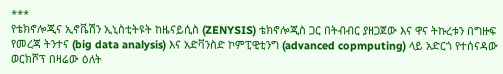***
የቴክኖሎጂና ኢኖቬሽን ኢኒስቲትዩት ከዜናይሲስ (ZENYSIS) ቴክኖሎጂስ ጋር በትብብር ያዘጋጀው እና ዋና ትኩረቱን በግዙፍ የመረጃ ትንተና (big data analysis) እና አድቫንስድ ኮምፒዊቲንግ (advanced copmputing) ላይ አድርጎ የተሰናዳው ወርክሾፕ በዛሬው ዕለት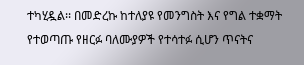ተካሂዷል፡፡ በመድረኩ ከተለያዩ የመንግስት እና የግል ተቋማት የተወጣጡ የዘርፉ ባለሙያዎች የተሳተፉ ሲሆን ጥናትና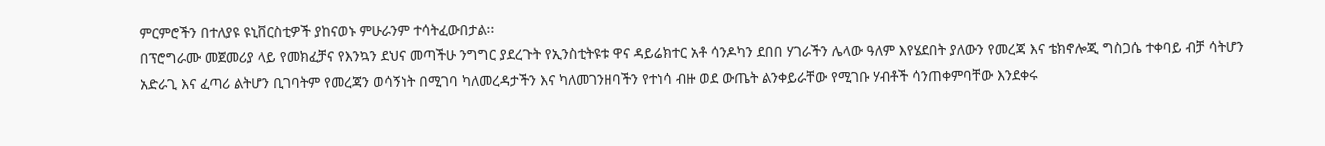ምርምሮችን በተለያዩ ዩኒቨርስቲዎች ያከናወኑ ምሁራንም ተሳትፈውበታል፡፡
በፕሮግራሙ መጀመሪያ ላይ የመክፈቻና የእንኳን ደህና መጣችሁ ንግግር ያደረጉት የኢንስቲትዩቱ ዋና ዳይሬክተር አቶ ሳንዶካን ደበበ ሃገራችን ሌላው ዓለም እየሄደበት ያለውን የመረጃ እና ቴክኖሎጂ ግስጋሴ ተቀባይ ብቻ ሳትሆን አድራጊ እና ፈጣሪ ልትሆን ቢገባትም የመረጃን ወሳኝነት በሚገባ ካለመረዳታችን እና ካለመገንዘባችን የተነሳ ብዙ ወደ ውጤት ልንቀይራቸው የሚገቡ ሃብቶች ሳንጠቀምባቸው እንደቀሩ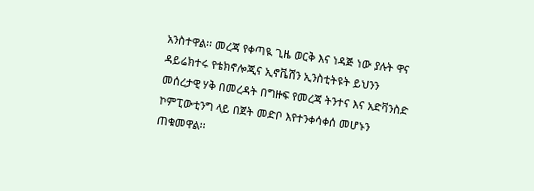አንስተዋል፡፡ መረጃ የቀጣዪ ጊዜ ወርቅ እና ነዳጅ ነው ያሉት ዋና ዳይሬክተሩ የቴክኖሎጂና ኢኖቬሽን ኢንስቲትዩት ይህንን መሰረታዊ ሃቅ በመረዳት በግዙፍ የመረጃ ትንተና እና አድቫንስድ ኮምፒውቲንግ ላይ በጀት መድቦ እየተንቀሳቀሰ መሆኑን ጠቁመዋል፡፡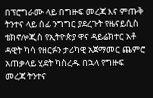በፕሮግራሙ ላይ በግዙፍ መረጃ እና ምጡቅ ትንተና ላይ ሰፊ ንግግር ያደረጉት የዜናይሲስ ቴክኖሎጂስ የኢትዮጵያ ዋና ዳይሬክተር አቶ ዳዊት ካሳ የዘርፉን ታሪካዊ አጀማመር ጨምሮ አጠቃላይ ሂደት ካስረዱ በኋላ የግዙፍ መረጃ ትንተና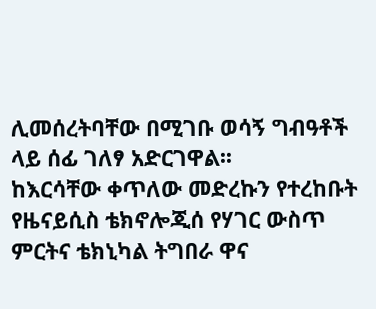ሊመሰረትባቸው በሚገቡ ወሳኝ ግብዓቶች ላይ ሰፊ ገለፃ አድርገዋል፡፡
ከእርሳቸው ቀጥለው መድረኩን የተረከቡት የዜናይሲስ ቴክኖሎጂሰ የሃገር ውስጥ ምርትና ቴክኒካል ትግበራ ዋና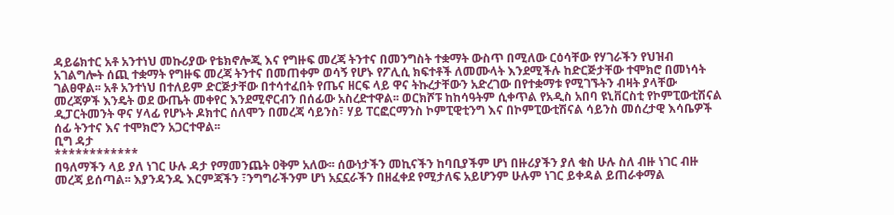ዳይሬክተር አቶ አንተነህ መኩሪያው የቴክኖሎጂ እና የግዙፍ መረጃ ትንተና በመንግስት ተቋማት ውስጥ በሚለው ርዕሳቸው የሃገራችን የህዝብ አገልግሎት ሰጪ ተቋማት የግዙፍ መረጃ ትንተና በመጠቀም ወሳኝ የሆኑ የፖሊሲ ክፍተቶች ለመሙላት እንደሚችሉ ከድርጅታቸው ተሞክሮ በመነሳት ገልፀዋል፡፡ አቶ አንተነህ በተለይም ድርጅታቸው በተሳተፈበት የጤና ዘርፍ ላይ ዋና ትኩረታቸውን አድረገው በየተቋማቱ የሚገኙትን ብዛት ያላቸው መረጃዎች እንዴት ወደ ውጤት መቀየር እንደሚኖርብን በሰፊው አስረድተዋል፡፡ ወርክሾፑ ከከሳዓትም ሲቀጥል የአዲስ አበባ ዩኒቨርስቲ የኮምፒውቲሽናል ዲፓርትመንት ዋና ሃላፊ የሆኑት ዶክተር ሰለሞን በመረጃ ሳይንስ፣ ሃይ ፐርፎርማንስ ኮምፒዊቲንግ እና በኮምፒውቲሽናል ሳይንስ መሰረታዊ እሳቤዎች ሰፊ ትንተና እና ተሞክሮን አጋርተዋል፡፡
ቢግ ዳታ
************
በዓለማችን ላይ ያለ ነገር ሁሉ ዳታ የማመንጨት ዐቅም አለው፡፡ ሰውነታችን መኪናችን ከባቢያችም ሆነ በዙሪያችን ያለ ቁስ ሁሉ ስለ ብዙ ነገር ብዙ መረጃ ይሰጣል፡፡ እያንዳንዱ እርምጃችን ፣ንግግራችንም ሆነ አኗኗራችን በዘፈቀደ የሚታለፍ አይሆንም ሁሉም ነገር ይቀዳል ይጠራቀማል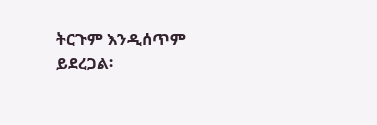ትርጉም እንዲሰጥም ይደረጋል፡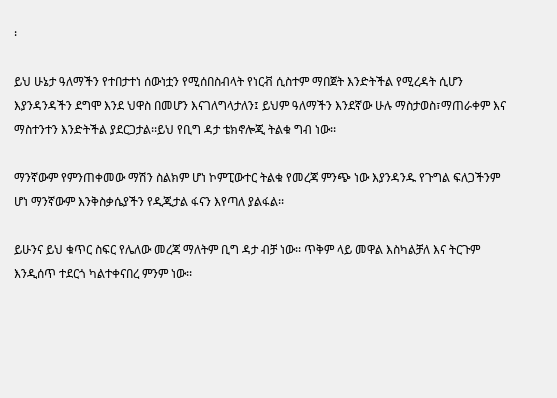፡

ይህ ሁኔታ ዓለማችን የተበታተነ ሰውነቷን የሚሰበስብላት የነርቭ ሲስተም ማበጀት እንድትችል የሚረዳት ሲሆን እያንዳንዳችን ደግሞ እንደ ህዋስ በመሆን እናገለግላታለን፤ ይህም ዓለማችን እንደኛው ሁሉ ማስታወስ፣ማጠራቀም እና ማስተንተን እንድትችል ያደርጋታል፡፡ይህ የቢግ ዳታ ቴክኖሎጂ ትልቁ ግብ ነው፡፡

ማንኛውም የምንጠቀመው ማሽን ስልክም ሆነ ኮምፒውተር ትልቁ የመረጃ ምንጭ ነው እያንዳንዱ የጉግል ፍለጋችንም ሆነ ማንኛውም እንቅስቃሴያችን የዲጂታል ፋናን እየጣለ ያልፋል፡፡

ይሁንና ይህ ቁጥር ስፍር የሌለው መረጃ ማለትም ቢግ ዳታ ብቻ ነው፡፡ ጥቅም ላይ መዋል እስካልቻለ እና ትርጉም እንዲሰጥ ተደርጎ ካልተቀናበረ ምንም ነው፡፡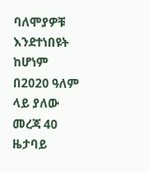ባለሞያዎቹ እንደተነበዩት ከሆነም በ2020 ዓለም ላይ ያለው መረጃ 40 ዜታባይ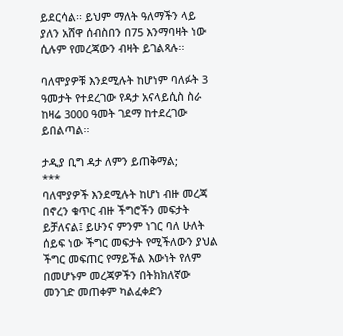ይደርሳል፡፡ ይህም ማለት ዓለማችን ላይ ያለን አሸዋ ሰብስበን በ75 እንማባዛት ነው ሲሉም የመረጃውን ብዛት ይገልጻሉ፡፡

ባለሞያዎቹ እንደሚሉት ከሆነም ባለፉት 3 ዓመታት የተደረገው የዳታ አናላይሲስ ስራ ከዛሬ 3000 ዓመት ገደማ ከተደረገው ይበልጣል፡፡

ታዲያ ቢግ ዳታ ለምን ይጠቅማል;
***
ባለሞያዎች እንደሚሉት ከሆነ ብዙ መረጃ በኖረን ቁጥር ብዙ ችግሮችን መፍታት ይቻለናል፤ ይሁንና ምንም ነገር ባለ ሁለት ሰይፍ ነው ችግር መፍታት የሚችለውን ያህል ችግር መፍጠር የማይችል እውነት የለም በመሆኑም መረጃዎችን በትክክለኛው መንገድ መጠቀም ካልፈቀድን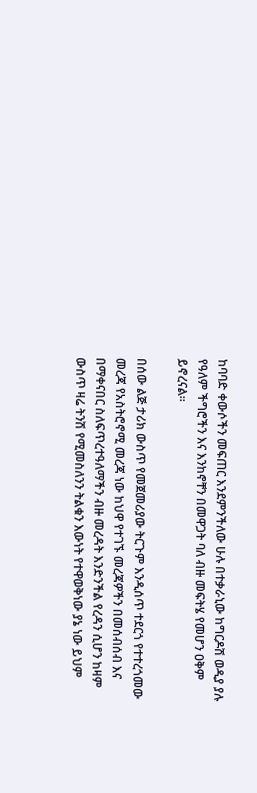ከባባድ ቀውሶችን መፍጠር እንደምንችለው ሁሉ በተቃራኒው ከግርዶሽ ወዲያ ያሉ የዓለም ችግሮችን እና እንከኖቸን በመዋጋት ባለ ብዙ መፍትሄ የመሆን ዐቅም ይኖረናል፡፡

በሰው ልጅ ታሪክ ውስጥ የመጀመሪያው ትርጉም እንዲሰጥ ተደርጎ የተተረጎመው መረጃ የአስትሮኖሚ መረጃ ነው ከህዋ የተገኙ መረጃዎችን በመሰብሰብ እና በማቀናበር ስለፍጥረተዓለማችን ብዙ መረዳት እንድንችል የረዳን ሲሆን ከዛም ውስጥ ዛሬ ትንሽ የሚመስለንን ትልቁን እውነት የተዋወቅነው ያኔ ነው ይህም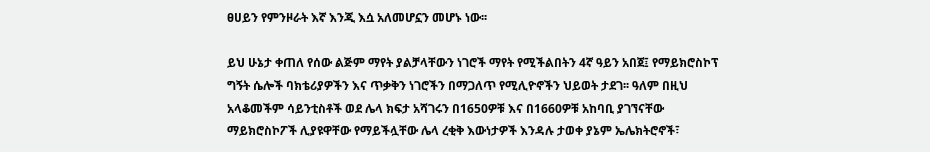ፀሀይን የምንዞራት እኛ እንጂ እሷ አለመሆኗን መሆኑ ነው፡፡

ይህ ሁኔታ ቀጠለ የሰው ልጅም ማየት ያልቻላቸውን ነገሮች ማየት የሚችልበትን 4ኛ ዓይን አበጀ፤ የማይክሮስኮፕ ግኝት ሴሎች ባክቴሪያዎችን እና ጥቃቅን ነገሮችን በማጋለጥ የሚሊዮኖችን ህይወት ታደገ፡፡ ዓለም በዚህ አላቆመችም ሳይንቲስቶች ወደ ሌላ ክፍታ አሻገሩን በ1650ዎቹ እና በ1660ዎቹ አከባቢ ያገኘናቸው ማይክሮስኮፖች ሊያዩዋቸው የማይችሏቸው ሌላ ረቂቅ እውነታዎች እንዳሉ ታወቀ ያኔም ኤሌክትሮኖች፣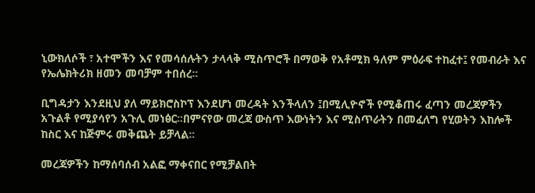ኒውክለሶች ፣ አተሞችን እና የመሳሰሉትን ታላላቅ ሚስጥሮች በማወቅ የአቶሚክ ዓለም ምዕራፍ ተከፈተ፤ የመብራት እና የኤሌክትሪክ ዘመን መባቻም ተበሰረ፡፡

ቢግዳታን እንደዚህ ያለ ማይክሮስኮፕ እንደሆነ መረዳት እንችላለን ፤በሚሊዮኖች የሚቆጠሩ ፈጣን መረጃዎችን አጉልቶ የሚያሳየን አጉሊ መነፅር፡፡በምናየው መረጃ ውስጥ እውነትን እና ሚስጥራትን በመፈለግ የሂወትን እከሎች ከስር እና ከጅምሩ መቅጨት ይቻላል፡፡

መረጃዎችን ከማሰባሰብ አልፎ ማቀናበር የሚቻልበት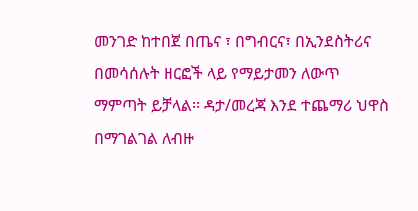መንገድ ከተበጀ በጤና ፣ በግብርና፣ በኢንደስትሪና በመሳሰሉት ዘርፎች ላይ የማይታመን ለውጥ ማምጣት ይቻላል፡፡ ዳታ/መረጃ እንደ ተጨማሪ ህዋስ በማገልገል ለብዙ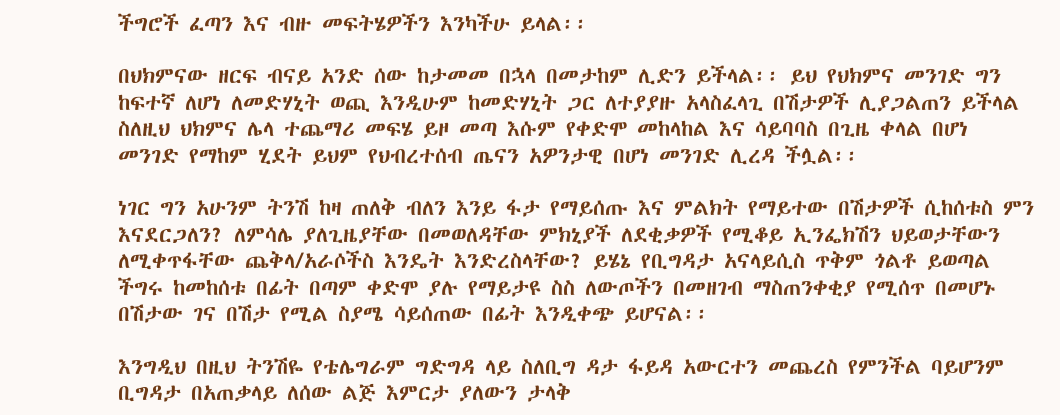ችግሮች ፈጣን እና ብዙ መፍትሄዎችን እንካችሁ ይላል፡፡

በህክምናው ዘርፍ ብናይ አንድ ሰው ከታመመ በኋላ በመታከም ሊድን ይችላል፡፡ ይህ የህክምና መንገድ ግን ከፍተኛ ለሆነ ለመድሃኒት ወጪ እንዲሁም ከመድሃኒት ጋር ለተያያዙ አላስፈላጊ በሽታዎች ሊያጋልጠን ይችላል ስለዚህ ህክምና ሌላ ተጨማሪ መፍሄ ይዞ መጣ እሱም የቀድሞ መከላከል እና ሳይባባስ በጊዜ ቀላል በሆነ መንገድ የማከም ሂደት ይህም የህብረተሰብ ጤናን አዎንታዊ በሆነ መንገድ ሊረዳ ችሏል፡፡

ነገር ግን አሁንም ትንሽ ከዛ ጠለቅ ብለን እንይ ፋታ የማይሰጡ እና ምልክት የማይተው በሽታዎች ሲከሰቱስ ምን እናደርጋለን? ለምሳሌ ያለጊዜያቸው በመወለዳቸው ምክኒያች ለደቂቃዎች የሚቆይ ኢንፌክሽን ህይወታቸውን ለሚቀጥፋቸው ጨቅላ/አራሶችስ እንዴት እንድረስላቸው? ይሄኔ የቢግዳታ አናላይሲስ ጥቅም ጎልቶ ይወጣል ችግሩ ከመከሰቱ በፊት በጣም ቀድሞ ያሉ የማይታዩ ስስ ለውጦችን በመዘገብ ማስጠንቀቂያ የሚሰጥ በመሆኑ በሽታው ገና በሽታ የሚል ስያሜ ሳይሰጠው በፊት እንዲቀጭ ይሆናል፡፡

እንግዲህ በዚህ ትንሽዬ የቴሌግራም ግድግዳ ላይ ስለቢግ ዳታ ፋይዳ አውርተን መጨረስ የምንችል ባይሆንም ቢግዳታ በአጠቃላይ ለሰው ልጅ እምርታ ያለውን ታላቅ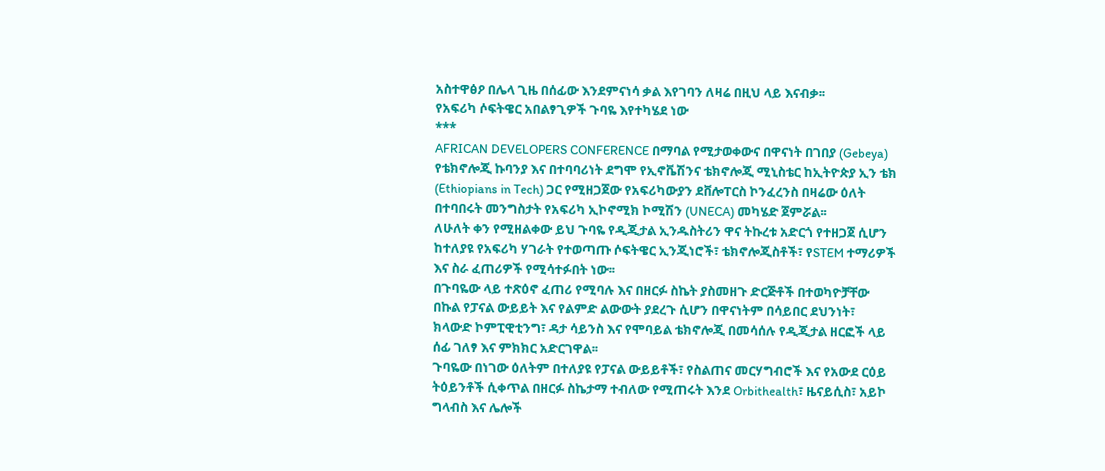አስተዋፅዖ በሌላ ጊዜ በሰፊው እንደምናነሳ ቃል እየገባን ለዛሬ በዚህ ላይ እናብቃ፡፡
የአፍሪካ ሶፍትዌር አበልፃጊዎች ጉባዬ እየተካሄደ ነው
***
AFRICAN DEVELOPERS CONFERENCE በማባል የሚታወቀውና በዋናነት በገበያ (Gebeya) የቴክኖሎጂ ኩባንያ እና በተባባሪነት ደግሞ የኢኖቬሽንና ቴክኖሎጂ ሚኒስቴር ከኢትዮጵያ ኢን ቴክ (Ethiopians in Tech) ጋር የሚዘጋጀው የአፍሪካውያን ደቨሎፐርስ ኮንፈረንስ በዛሬው ዕለት በተባበሩት መንግስታት የአፍሪካ ኢኮኖሚክ ኮሚሽን (UNECA) መካሄድ ጀምሯል፡፡
ለሁለት ቀን የሚዘልቀው ይህ ጉባዬ የዲጂታል ኢንዱስትሪን ዋና ትኩረቱ አድርጎ የተዘጋጀ ሲሆን ከተለያዩ የአፍሪካ ሃገራት የተወጣጡ ሶፍትዌር ኢንጂነሮች፣ ቴክኖሎጂስቶች፣ የSTEM ተማሪዎች እና ስራ ፈጠሪዎች የሚሳተፉበት ነው፡፡
በጉባዬው ላይ ተጽዕኖ ፈጠሪ የሚባሉ እና በዘርፉ ስኬት ያስመዘጉ ድርጅቶች በተወካዮቻቸው በኩል የፓናል ውይይት እና የልምድ ልውውት ያደረጉ ሲሆን በዋናነትም በሳይበር ደህንነት፣ ክላውድ ኮምፒዊቲንግ፣ ዳታ ሳይንስ እና የሞባይል ቴክኖሎጂ በመሳሰሉ የዲጂታል ዘርፎች ላይ ሰፊ ገለፃ እና ምክክር አድርገዋል፡፡
ጉባዬው በነገው ዕለትም በተለያዩ የፓናል ውይይቶች፣ የስልጠና መርሃግብሮች እና የአውደ ርዕይ ትዕይንቶች ሲቀጥል በዘርፉ ስኬታማ ተብለው የሚጠሩት እንደ Orbithealth፣ ዜናይሲስ፣ አይኮ ግላብስ እና ሌሎች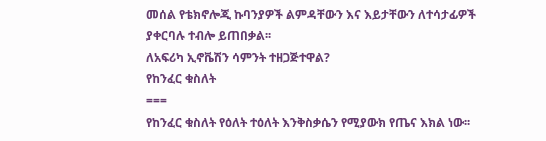መሰል የቴክኖሎጂ ኩባንያዎች ልምዳቸውን እና እይታቸውን ለተሳታፊዎች ያቀርባሉ ተብሎ ይጠበቃል፡፡
ለአፍሪካ ኢኖቬሽን ሳምንት ተዘጋጅተዋል?
የከንፈር ቁስለት
===
የከንፈር ቁስለት የዕለት ተዕለት እንቅስቃሴን የሚያውክ የጤና እክል ነው፡፡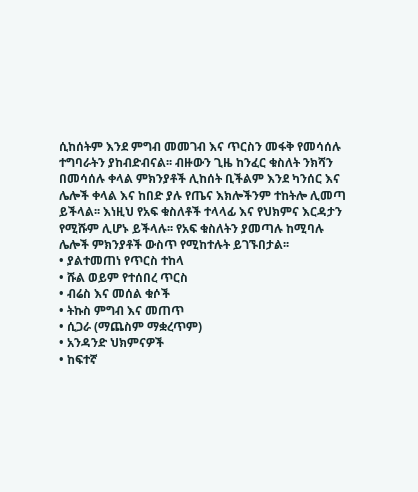ሲከሰትም እንደ ምግብ መመገብ እና ጥርስን መፋቅ የመሳሰሉ ተግባራትን ያከብድብናል፡፡ ብዙውን ጊዜ ከንፈር ቁስለት ንክሻን በመሳሰሉ ቀላል ምክንያቶች ሊከሰት ቢችልም እንደ ካንሰር እና ሌሎች ቀላል እና ከበድ ያሉ የጤና እክሎችንም ተከትሎ ሊመጣ ይችላል፡፡ እነዚህ የአፍ ቁስለቶች ተላላፊ እና የህክምና እርዳታን የሚሹም ሊሆኑ ይችላሉ፡፡ የአፍ ቁስለትን ያመጣሉ ከሚባሉ ሌሎች ምክንያቶች ውስጥ የሚከተሉት ይገኙበታል፡፡
• ያልተመጠነ የጥርስ ተከላ
• ሹል ወይም የተሰበረ ጥርስ
• ብሬስ እና መሰል ቁሶች
• ትኩስ ምግብ እና መጠጥ
• ሲጋራ (ማጨስም ማቋረጥም)
• አንዳንድ ህክምናዎች
• ከፍተኛ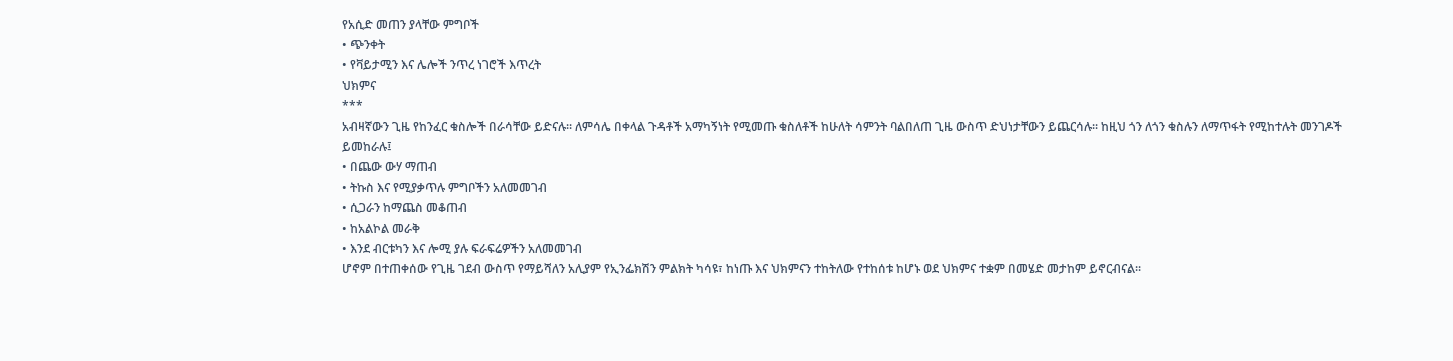የአሲድ መጠን ያላቸው ምግቦች
• ጭንቀት
• የቫይታሚን እና ሌሎች ንጥረ ነገሮች እጥረት
ህክምና
***
አብዛኛውን ጊዜ የከንፈር ቁስሎች በራሳቸው ይድናሉ፡፡ ለምሳሌ በቀላል ጉዳቶች አማካኝነት የሚመጡ ቁስለቶች ከሁለት ሳምንት ባልበለጠ ጊዜ ውስጥ ድህነታቸውን ይጨርሳሉ፡፡ ከዚህ ጎን ለጎን ቁስሉን ለማጥፋት የሚከተሉት መንገዶች ይመከራሉ፤
• በጨው ውሃ ማጠብ
• ትኩስ እና የሚያቃጥሉ ምግቦችን አለመመገብ
• ሲጋራን ከማጨስ መቆጠብ
• ከአልኮል መራቅ
• እንደ ብርቱካን እና ሎሚ ያሉ ፍራፍሬዎችን አለመመገብ
ሆኖም በተጠቀሰው የጊዜ ገደብ ውስጥ የማይሻለን አሊያም የኢንፌክሽን ምልክት ካሳዩ፣ ከነጡ እና ህክምናን ተከትለው የተከሰቱ ከሆኑ ወደ ህክምና ተቋም በመሄድ መታከም ይኖርብናል፡፡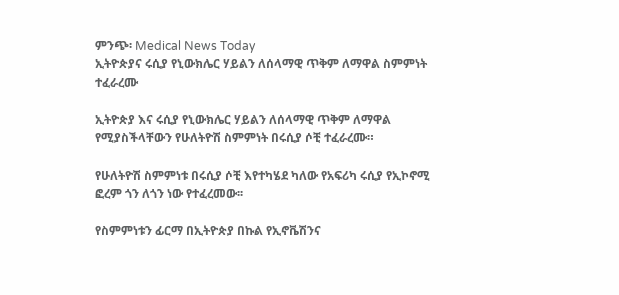ምንጭ፡ Medical News Today
ኢትዮጵያና ሩሲያ የኒውክሌር ሃይልን ለሰላማዊ ጥቅም ለማዋል ስምምነት ተፈራረሙ

ኢትዮጵያ እና ሩሲያ የኒውክሌር ሃይልን ለሰላማዊ ጥቅም ለማዋል የሚያስችላቸውን የሁለትዮሽ ስምምነት በሩሲያ ሶቺ ተፈራረሙ።

የሁለትዮሽ ስምምነቱ በሩሲያ ሶቺ እየተካሄደ ካለው የአፍሪካ ሩሲያ የኢኮኖሚ ፎረም ጎን ለጎን ነው የተፈረመው፡፡

የስምምነቱን ፊርማ በኢትዮጵያ በኩል የኢኖቬሽንና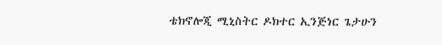ቴክኖሎጂ ሚኒስትር ዶክተር ኢንጅነር ጌታሁን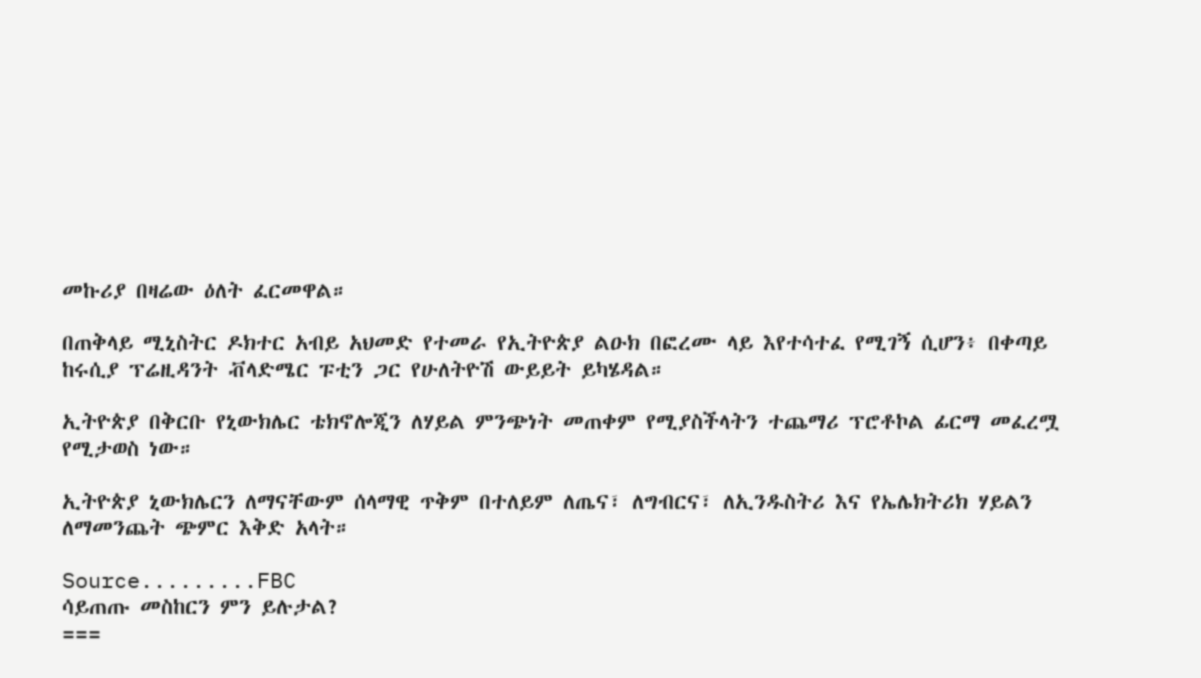መኩሪያ በዛሬው ዕለት ፈርመዋል።

በጠቅላይ ሚኒስትር ዶክተር አብይ አህመድ የተመራ የኢትዮጵያ ልዑክ በፎረሙ ላይ እየተሳተፈ የሚገኝ ሲሆን፥ በቀጣይ ከሩሲያ ፕሬዚዳንት ቭላድሜር ፑቲን ጋር የሁለትዮሽ ውይይት ይካሄዳል።

ኢትዮጵያ በቅርቡ የኒውክሌር ቴክኖሎጂን ለሃይል ምንጭነት መጠቀም የሚያስችላትን ተጨማሪ ፕሮቶኮል ፊርማ መፈረሟ የሚታወስ ነው።

ኢትዮጵያ ኒውክሌርን ለማናቸውም ሰላማዊ ጥቅም በተለይም ለጤና፣ ለግብርና፣ ለኢንዱስትሪ እና የኤሌክትሪክ ሃይልን ለማመንጨት ጭምር እቅድ አላት።

Source.........FBC
ሳይጠጡ መስከርን ምን ይሉታል?
===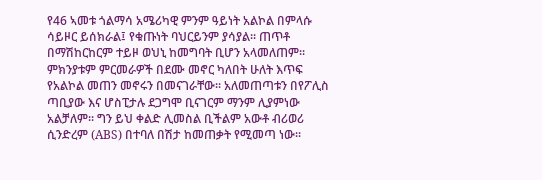የ46 ኣመቱ ጎልማሳ አሜሪካዊ ምንም ዓይነት አልኮል በምላሱ ሳይዞር ይሰክራል፤ የቁጡነት ባህርይንም ያሳያል፡፡ ጠጥቶ በማሽከርከርም ተይዞ ወህኒ ከመግባት ቢሆን አላመለጠም፡፡ ምክንያቱም ምርመራዎች በደሙ መኖር ካለበት ሁለት እጥፍ የአልኮል መጠን መኖሩን በመናገራቸው፡፡ አለመጠጣቱን በየፖሊስ ጣቢያው እና ሆስፒታሉ ደጋግሞ ቢናገርም ማንም ሊያምነው አልቻለም፡፡ ግን ይህ ቀልድ ሊመስል ቢችልም አውቶ ብሪወሪ ሲንድረም (ABS) በተባለ በሽታ ከመጠቃት የሚመጣ ነው፡፡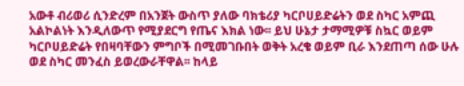አውቶ ብሪወሪ ሲንድረም በአንጀት ውስጥ ያለው ባክቴሪያ ካርቦሀይድሬትን ወደ ስካር አምጪ አልኮልነት እንዲለውጥ የሚያደርግ የጤና እክል ነው፡፡ ይህ ሁኔታ ታማሚዎቹ ስኳር ወይም ካርቦሀይድሬት የበዛባቸውን ምግቦች በሚመገቡበት ወቅት አረቄ ወይም ቢራ እንደጠጣ ሰው ሁሉ ወደ ስካር መንፈስ ይወረውራቸዋል፡፡ ከላይ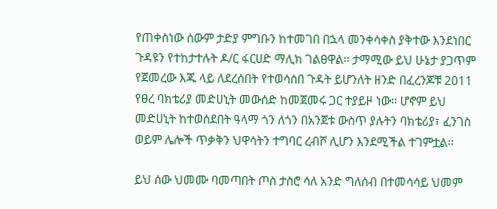የጠቀስነው ሰውም ታድያ ምግቡን ከተመገበ በኋላ መንቀሳቀስ ያቅተው እንደነበር ጉዳዩን የተከታተሉት ዶ/ር ፋርሀድ ማሊክ ገልፀዋል፡፡ ታማሚው ይህ ሁኔታ ያጋጥም የጀመረው እጁ ላይ ለደረሰበት የተወሳሰበ ጉዳት ይሆንለት ዘንድ በፈረንጆቹ 2011 የፀረ ባክቴሪያ መድሀኒት መውሰድ ከመጀመሩ ጋር ተያይዞ ነው፡፡ ሆኖም ይህ መድሀኒት ከተወሰደበት ዓላማ ጎን ለጎን በአንጀቱ ውስጥ ያሉትን ባክቴሪያ፣ ፈንገስ ወይም ሌሎች ጥቃቅን ህዋሳትን ተግባር ረብሾ ሊሆን እንደሚችል ተገምቷል፡፡

ይህ ሰው ህመሙ ባመጣበት ጦስ ታስሮ ሳለ አንድ ግለሰብ በተመሳሳይ ህመም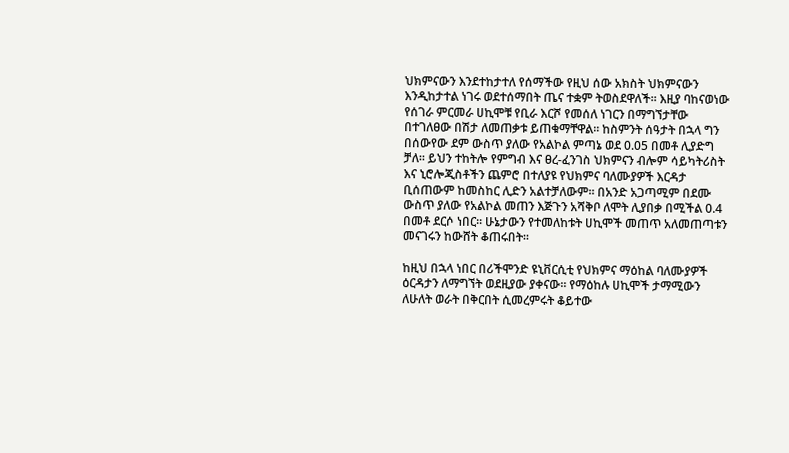ህክምናውን እንደተከታተለ የሰማችው የዚህ ሰው አክስት ህክምናውን እንዲከታተል ነገሩ ወደተሰማበት ጤና ተቋም ትወስደዋለች፡፡ እዚያ ባከናወነው የሰገራ ምርመራ ሀኪሞቹ የቢራ እርሾ የመሰለ ነገርን በማግኘታቸው በተገለፀው በሽታ ለመጠቃቱ ይጠቁማቸዋል፡፡ ከስምንት ሰዓታት በኋላ ግን በሰውየው ደም ውስጥ ያለው የአልኮል ምጣኔ ወደ 0.05 በመቶ ሊያድግ ቻለ፡፡ ይህን ተከትሎ የምግብ እና ፀረ-ፈንገስ ህክምናን ብሎም ሳይካትሪስት እና ኒሮሎጂስቶችን ጨምሮ በተለያዩ የህክምና ባለሙያዎች እርዳታ ቢሰጠውም ከመስከር ሊድን አልተቻለውም፡፡ በአንድ አጋጣሚም በደሙ ውስጥ ያለው የአልኮል መጠን እጅጉን አሻቅቦ ለሞት ሊያበቃ በሚችል 0.4 በመቶ ደርሶ ነበር፡፡ ሁኔታውን የተመለከቱት ሀኪሞች መጠጥ አለመጠጣቱን መናገሩን ከውሸት ቆጠሩበት፡፡

ከዚህ በኋላ ነበር በሪችሞንድ ዩኒቨርሲቲ የህክምና ማዕከል ባለሙያዎች ዕርዳታን ለማግኘት ወደዚያው ያቀናው፡፡ የማዕከሉ ሀኪሞች ታማሚውን ለሁለት ወራት በቅርበት ሲመረምሩት ቆይተው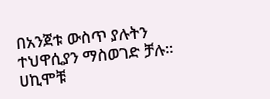በአንጀቱ ውስጥ ያሉትን ተህዋሲያን ማስወገድ ቻሉ፡፡ ሀኪሞቹ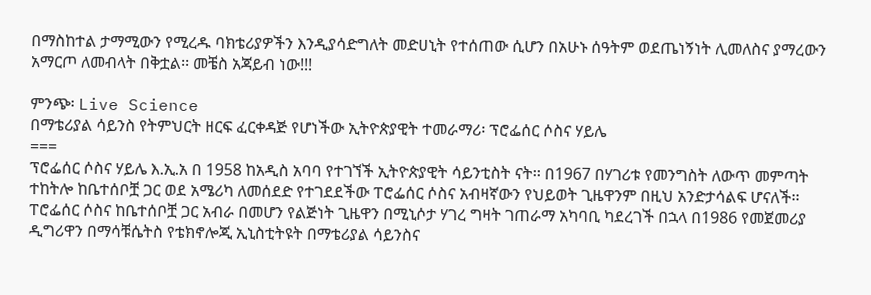በማስከተል ታማሚውን የሚረዱ ባክቴሪያዎችን እንዲያሳድግለት መድሀኒት የተሰጠው ሲሆን በአሁኑ ሰዓትም ወደጤነኝነት ሊመለስና ያማረውን አማርጦ ለመብላት በቅቷል፡፡ መቼስ አጃይብ ነው!!!

ምንጭ፡ Live Science
በማቴሪያል ሳይንስ የትምህርት ዘርፍ ፈርቀዳጅ የሆነችው ኢትዮጵያዊት ተመራማሪ፡ ፕሮፌሰር ሶስና ሃይሌ
===
ፕሮፌሰር ሶስና ሃይሌ እ.ኢ.አ በ 1958 ከአዲስ አባባ የተገኘች ኢትዮጵያዊት ሳይንቲስት ናት፡፡ በ1967 በሃገሪቱ የመንግስት ለውጥ መምጣት ተከትሎ ከቤተሰቦቿ ጋር ወደ አሜሪካ ለመሰደድ የተገደደችው ፐሮፌሰር ሶስና አብዛኛውን የህይወት ጊዜዋንም በዚህ አንድታሳልፍ ሆናለች፡፡ ፐሮፌሰር ሶስና ከቤተሰቦቿ ጋር አብራ በመሆን የልጅነት ጊዜዋን በሚኒሶታ ሃገረ ግዛት ገጠራማ አካባቢ ካደረገች በኋላ በ1986 የመጀመሪያ ዲግሪዋን በማሳቹሴትስ የቴክኖሎጂ ኢኒስቲትዩት በማቴሪያል ሳይንስና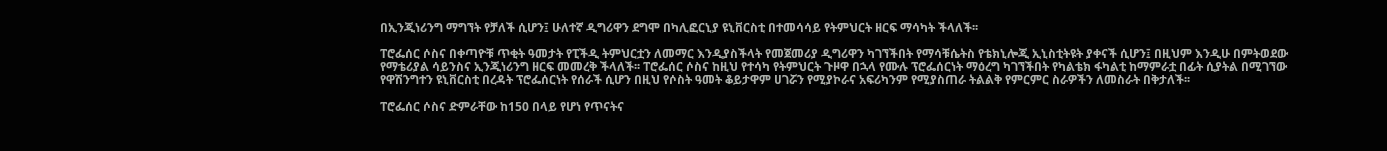በኢንጂነሪንግ ማግኘት የቻለች ሲሆን፤ ሁለተኛ ዲግሪዋን ደግሞ በካሊፎርኒያ ዩኒቨርስቲ በተመሳሳይ የትምህርት ዘርፍ ማሳካት ችላለች፡፡

ፐሮፌሰር ሶስና በቀጣዮቹ ጥቂት ዓመታት የፒችዲ ትምህርቷን ለመማር እንዲያስችላት የመጀመሪያ ዲግሪዋን ካገኘችበት የማሳቹሴትስ የቴክኒሎጂ ኢኒስቲትዩት ያቀናች ሲሆን፤ በዚህም እንዲሁ በምትወደው የማቴሪያል ሳይንስና ኢንጂነሪንግ ዘርፍ መመረቅ ችላለች፡፡ ፐሮፌሰር ሶስና ከዚህ የተሳካ የትምህርት ጉዞዋ በኋላ የሙሉ ፕሮፌሰርነት ማዕረግ ካገኘችበት የካልቴክ ፋካልቲ ከማምራቷ በፊት ሲያትል በሚገኘው የዋሽንግተን ዩኒቨርስቲ በረዳት ፕሮፌሰርነት የሰራች ሲሆን በዚህ የሶስት ዓመት ቆይታዋም ሀገሯን የሚያኮራና አፍሪካንም የሚያስጠራ ትልልቅ የምርምር ስራዎችን ለመስራት በቅታለች፡፡

ፐሮፌሰር ሶስና ድምራቸው ከ150 በላይ የሆነ የጥናትና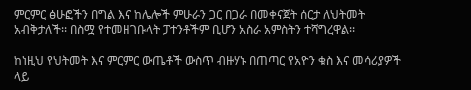ምርምር ፅሁፎችን በግል እና ከሌሎች ምሁራን ጋር በጋራ በመቀናጀት ሰርታ ለህትመት አብቅታለች፡፡ በስሟ የተመዘገቡላት ፓተንቶችም ቢሆን አስራ አምስትን ተሻግረዋል፡፡

ከነዚህ የህትመት እና ምርምር ውጤቶች ውስጥ ብዙሃኑ በጠጣር የአዮን ቁስ እና መሳሪያዎች ላይ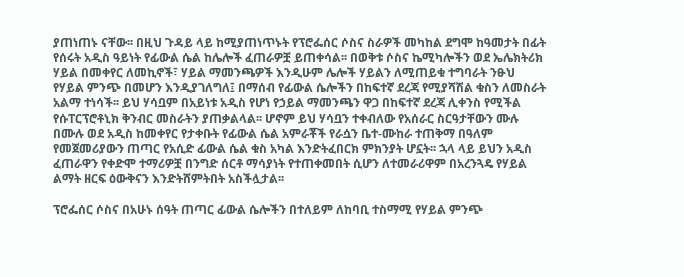ያጠነጠኑ ናቸው፡፡ በዚህ ጉዳይ ላይ ከሚያጠነጥኑት የፕሮፌሰር ሶስና ስራዎች መካከል ደግሞ ከዓመታት በፊት የሰሩት አዲስ ዓይነት የፊውል ሴል ከሌሎች ፈጠራዎቿ ይጠቀሳል፡፡ በወቅቱ ሶስና ኬሚካሎችን ወደ ኤሌክትሪክ ሃይል በመቀየር ለመኪኖች፣ ሃይል ማመንጫዎች እንዲሁም ሌሎች ሃይልን ለሚጠይቁ ተግባራት ንፁህ የሃይል ምንጭ በመሆን እንዲያገለግለ፤ በማሰብ የፊውል ሴሎችን በከፍተኛ ደረጃ የሚያሻሽል ቁስን ለመስራት አልማ ተነሳች፡፡ ይህ ሃሳቧም በአይነቱ አዲስ የሆነ የኃይል ማመንጫን ዋጋ በከፍተኛ ደረጃ ሊቀንስ የሚችል የሱፐርፕሮቶኒክ ቅንብር መስራትን ያጠቃልላል፡፡ ሆኖም ይህ ሃሳቧን ተቀብለው የአሰራር ስርዓታቸውን ሙሉ በሙሉ ወደ አዲስ ከመቀየር የታቀቡት የፊውል ሴል አምራቾች የራሷን ቤተ-ሙከራ ተጠቅማ በዓለም የመጀመሪያውን ጠጣር የአሲድ ፊውል ሴል ቁስ አካል እንድትፈበርክ ምክንያት ሆኗት፡፡ ኋላ ላይ ይህን አዲስ ፈጠራዋን የቀድሞ ተማሪዎቿ በንግድ ሰርቶ ማሳያነት የተጠቀመበት ሲሆን ለተመራሪዋም በአረንጓዴ የሃይል ልማት ዘርፍ ዕውቅናን እንድትሸምትበት አስችሏታል፡፡

ፕሮፌሰር ሶስና በአሁኑ ሰዓት ጠጣር ፊውል ሴሎችን በተለይም ለከባቢ ተስማሚ የሃይል ምንጭ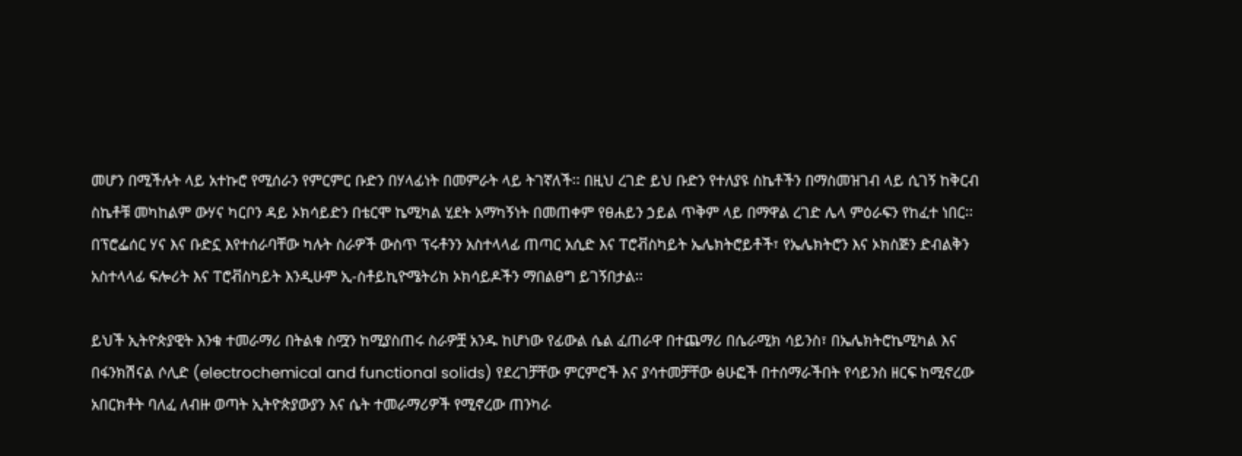መሆን በሚችሉት ላይ አተኩሮ የሚሰራን የምርምር ቡድን በሃላፊነት በመምራት ላይ ትገኛለች፡፡ በዚህ ረገድ ይህ ቡድን የተለያዩ ስኬቶችን በማስመዝገብ ላይ ሲገኝ ከቅርብ ስኬቶቹ መካከልም ውሃና ካርቦን ዳይ ኦክሳይድን በቴርሞ ኬሚካል ሂደት አማካኝነት በመጠቀም የፀሐይን ኃይል ጥቅም ላይ በማዋል ረገድ ሌላ ምዕራፍን የከፈተ ነበር፡፡ በፕሮፌሰር ሃና እና ቡድኗ እየተሰራባቸው ካሉት ስራዎች ውስጥ ፕሩቶንን አስተላላፊ ጠጣር አሲድ እና ፐሮቭስካይት ኤሌክትሮይቶች፣ የኤሌክትሮን እና ኦክስጅን ድብልቅን አስተላላፊ ፍሎሪት እና ፐሮቭስካይት እንዲሁም ኢ-ስቶይኪዮሜትሪክ ኦክሳይዶችን ማበልፀግ ይገኝበታል፡፡

ይህች ኢትዮጵያዊት እንቁ ተመራማሪ በትልቁ ስሟን ከሚያስጠሩ ስራዎቿ አንዱ ከሆነው የፊውል ሴል ፈጠራዋ በተጨማሪ በሴራሚክ ሳይንስ፣ በኤሌክትሮኬሚካል እና በፋንክሽናል ሶሊድ (electrochemical and functional solids) የደረገቻቸው ምርምሮች እና ያሳተመቻቸው ፅሁፎች በተሰማራችበት የሳይንስ ዘርፍ ከሚኖረው አበርክቶት ባለፈ ለብዙ ወጣት ኢትዮጵያውያን እና ሴት ተመራማሪዎች የሚኖረው ጠንካራ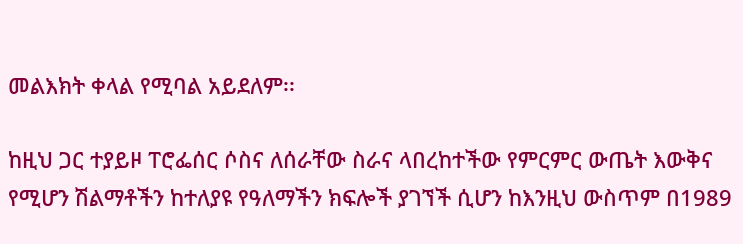መልእክት ቀላል የሚባል አይደለም፡፡

ከዚህ ጋር ተያይዞ ፐሮፌሰር ሶስና ለሰራቸው ስራና ላበረከተችው የምርምር ውጤት እውቅና የሚሆን ሽልማቶችን ከተለያዩ የዓለማችን ክፍሎች ያገኘች ሲሆን ከእንዚህ ውስጥም በ1989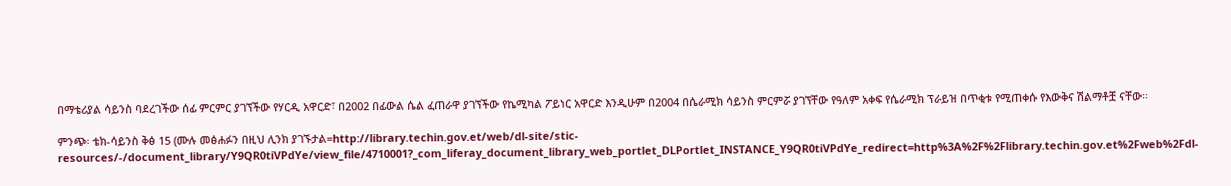በማቴሪያል ሳይንስ ባደረገችው ሰፊ ምርምር ያገኘችው የሃርዲ አዋርድ፣ በ2002 በፊውል ሴል ፈጠራዋ ያገኘችው የኬሚካል ፖይነር አዋርድ እንዲሁም በ2004 በሴራሚክ ሳይንስ ምርምሯ ያገኘቸው የዓለም አቀፍ የሴራሚክ ፕራይዝ በጥቂቱ የሚጠቀሱ የእውቅና ሽልማቶቿ ናቸው፡፡

ምንጭ፡ ቴክ-ሳይንስ ቅፅ 15 (ሙሉ መፅሐፉን በዚህ ሊንክ ያገኙታል=http://library.techin.gov.et/web/dl-site/stic-resources/-/document_library/Y9QR0tiVPdYe/view_file/4710001?_com_liferay_document_library_web_portlet_DLPortlet_INSTANCE_Y9QR0tiVPdYe_redirect=http%3A%2F%2Flibrary.techin.gov.et%2Fweb%2Fdl-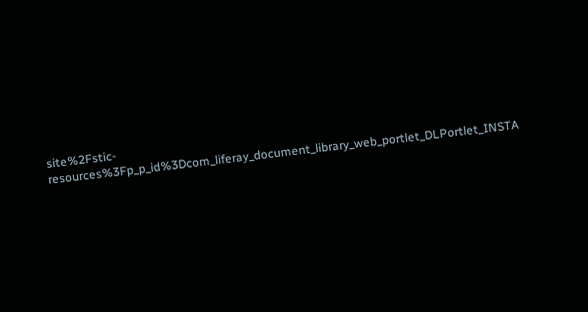site%2Fstic-resources%3Fp_p_id%3Dcom_liferay_document_library_web_portlet_DLPortlet_INSTA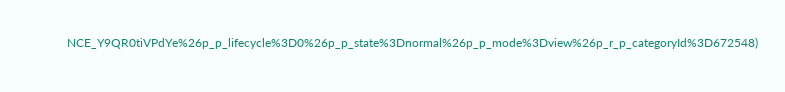NCE_Y9QR0tiVPdYe%26p_p_lifecycle%3D0%26p_p_state%3Dnormal%26p_p_mode%3Dview%26p_r_p_categoryId%3D672548)